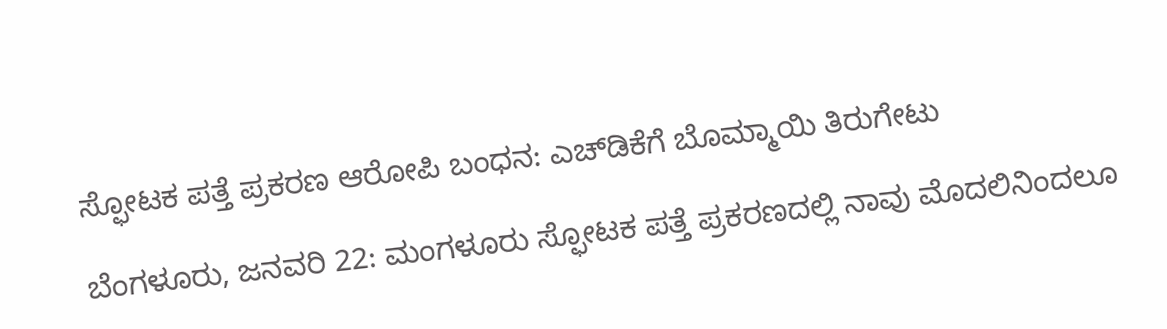ಸ್ಫೋಟಕ ಪತ್ತೆ ಪ್ರಕರಣ ಆರೋಪಿ ಬಂಧನ: ಎಚ್‌ಡಿಕೆಗೆ ಬೊಮ್ಮಾಯಿ ತಿರುಗೇಟು

ಬೆಂಗಳೂರು, ಜನವರಿ 22: ಮಂಗಳೂರು ಸ್ಫೋಟಕ ಪತ್ತೆ ಪ್ರಕರಣದಲ್ಲಿ ನಾವು ಮೊದಲಿನಿಂದಲೂ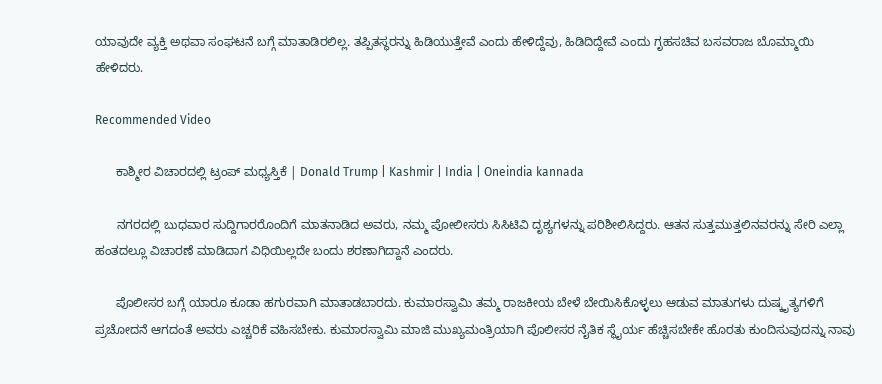ಯಾವುದೇ ವ್ಯಕ್ತಿ ಅಥವಾ ಸಂಘಟನೆ ಬಗ್ಗೆ ಮಾತಾಡಿರಲಿಲ್ಲ. ತಪ್ಪಿತಸ್ಥರನ್ನು ಹಿಡಿಯುತ್ತೇವೆ ಎಂದು ಹೇಳಿದ್ದೆವು, ಹಿಡಿದಿದ್ದೇವೆ ಎಂದು ಗೃಹಸಚಿವ ಬಸವರಾಜ ಬೊಮ್ಮಾಯಿ ಹೇಳಿದರು.

Recommended Video

      ಕಾಶ್ಮೀರ ವಿಚಾರದಲ್ಲಿ ಟ್ರಂಪ್ ಮಧ್ಯಸ್ತಿಕೆ | Donald Trump | Kashmir | India | Oneindia kannada

      ನಗರದಲ್ಲಿ ಬುಧವಾರ ಸುದ್ದಿಗಾರರೊಂದಿಗೆ ಮಾತನಾಡಿದ ಅವರು, ನಮ್ಮ ಪೋಲೀಸರು ಸಿಸಿಟಿವಿ ದೃಶ್ಯಗಳನ್ನು ಪರಿಶೀಲಿಸಿದ್ದರು. ಆತನ ಸುತ್ತಮುತ್ತಲಿನವರನ್ನು ಸೇರಿ ಎಲ್ಲಾ ಹಂತದಲ್ಲೂ ವಿಚಾರಣೆ ಮಾಡಿದಾಗ ವಿಧಿಯಿಲ್ಲದೇ ಬಂದು ಶರಣಾಗಿದ್ದಾನೆ ಎಂದರು.

      ಪೊಲೀಸರ ಬಗ್ಗೆ ಯಾರೂ ಕೂಡಾ ಹಗುರವಾಗಿ ಮಾತಾಡಬಾರದು. ಕುಮಾರಸ್ವಾಮಿ ತಮ್ಮ ರಾಜಕೀಯ ಬೇಳೆ ಬೇಯಿಸಿಕೊಳ್ಳಲು ಆಡುವ ಮಾತುಗಳು ದುಷ್ಕೃತ್ಯಗಳಿಗೆ ಪ್ರಚೋದನೆ ಆಗದಂತೆ ಅವರು ಎಚ್ಚರಿಕೆ ವಹಿಸಬೇಕು. ಕುಮಾರಸ್ವಾಮಿ ಮಾಜಿ ಮುಖ್ಯಮಂತ್ರಿಯಾಗಿ ಪೊಲೀಸರ ನೈತಿಕ ಸ್ಥೈರ್ಯ ಹೆಚ್ಚಿಸಬೇಕೇ ಹೊರತು ಕುಂದಿಸುವುದನ್ನು ನಾವು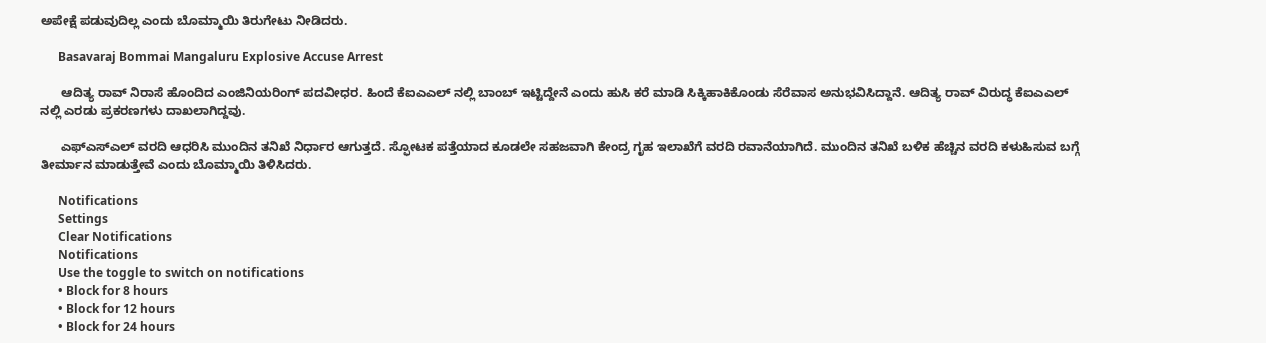ಅಪೇಕ್ಷೆ ಪಡುವುದಿಲ್ಲ ಎಂದು ಬೊಮ್ಮಾಯಿ ತಿರುಗೇಟು ನೀಡಿದರು.

      Basavaraj Bommai Mangaluru Explosive Accuse Arrest

      ಆದಿತ್ಯ ರಾವ್ ನಿರಾಸೆ ಹೊಂದಿದ ಎಂಜಿನಿಯರಿಂಗ್ ಪದವೀಧರ. ಹಿಂದೆ ಕೆಐಎಎಲ್ ನಲ್ಲಿ ಬಾಂಬ್ ಇಟ್ಟಿದ್ದೇನೆ ಎಂದು ಹುಸಿ ಕರೆ ಮಾಡಿ ಸಿಕ್ಕಿಹಾಕಿಕೊಂಡು ಸೆರೆವಾಸ ಅನುಭವಿಸಿದ್ದಾನೆ. ಆದಿತ್ಯ ರಾವ್ ವಿರುದ್ಧ ಕೆಐಎಎಲ್ ನಲ್ಲಿ ಎರಡು ಪ್ರಕರಣಗಳು ದಾಖಲಾಗಿದ್ದವು.

      ಎಫ್‌ಎಸ್‌ಎಲ್ ವರದಿ ಆಧರಿಸಿ ಮುಂದಿನ ತನಿಖೆ ನಿರ್ಧಾರ ಆಗುತ್ತದೆ. ಸ್ಫೋಟಕ ಪತ್ತೆಯಾದ ಕೂಡಲೇ ಸಹಜವಾಗಿ ಕೇಂದ್ರ ಗೃಹ ಇಲಾಖೆಗೆ ವರದಿ ರವಾನೆಯಾಗಿದೆ. ಮುಂದಿನ ತನಿಖೆ ಬಳಿಕ ಹೆಚ್ಚಿನ ವರದಿ ಕಳುಹಿಸುವ ಬಗ್ಗೆ ತೀರ್ಮಾನ ಮಾಡುತ್ತೇವೆ ಎಂದು ಬೊಮ್ಮಾಯಿ ತಿಳಿಸಿದರು.

      Notifications
      Settings
      Clear Notifications
      Notifications
      Use the toggle to switch on notifications
      • Block for 8 hours
      • Block for 12 hours
      • Block for 24 hours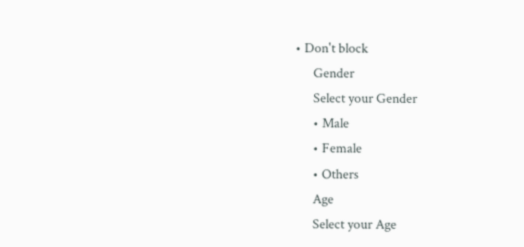• Don't block
      Gender
      Select your Gender
      • Male
      • Female
      • Others
      Age
      Select your Age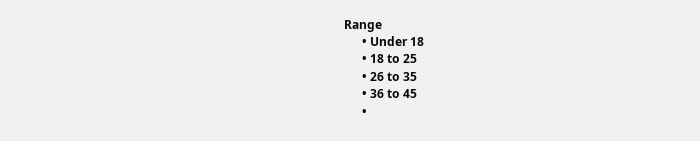Range
      • Under 18
      • 18 to 25
      • 26 to 35
      • 36 to 45
      •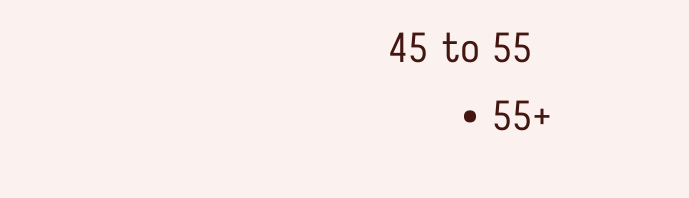45 to 55
      • 55+